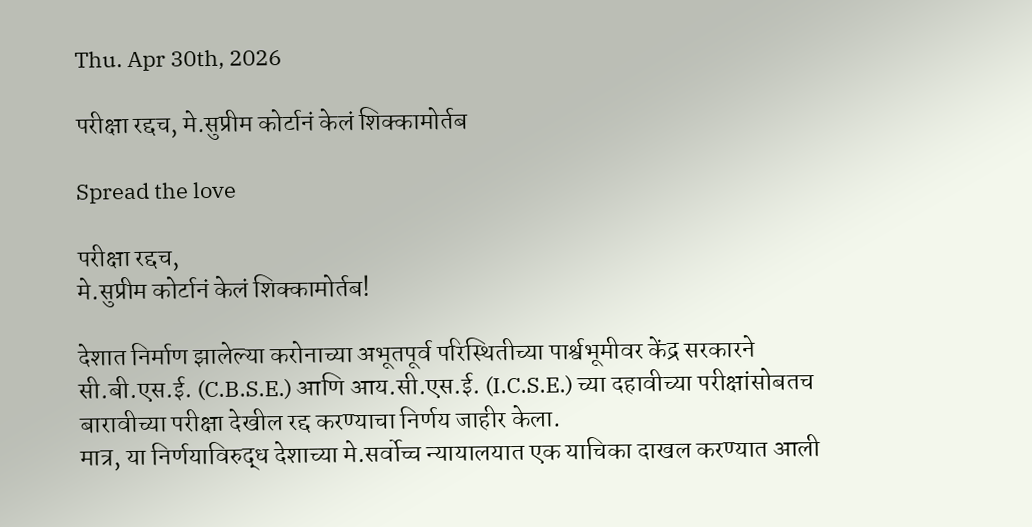Thu. Apr 30th, 2026

परीक्षा रद्दच, मे.सुप्रीम कोर्टानं केलं शिक्कामोर्तब

Spread the love

परीक्षा रद्दच,
मे.सुप्रीम कोर्टानं केलं शिक्कामोर्तब!

देशात निर्माण झालेल्या करोनाच्या अभूतपूर्व परिस्थितीच्या पार्श्वभूमीवर केंद्र सरकारने सी.बी.एस.ई. (C.B.S.E.) आणि आय.सी.एस.ई. (I.C.S.E.) च्या दहावीच्या परीक्षांसोबतच बारावीच्या परीक्षा देखील रद्द करण्याचा निर्णय जाहीर केला.
मात्र, या निर्णयाविरुद्ध देशाच्या मे.सर्वोच्च न्यायालयात एक याचिका दाखल करण्यात आली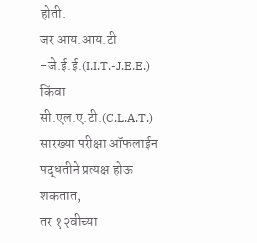होती.
जर आय.आय.टी -जे.ई.ई.(I.I.T.-J.E.E.) किंवा सी.एल.ए.टी.(C.L.A.T.) सारख्या परीक्षा ऑफलाईन पद्धतीने प्रत्यक्ष होऊ शकतात,
तर १२वीच्या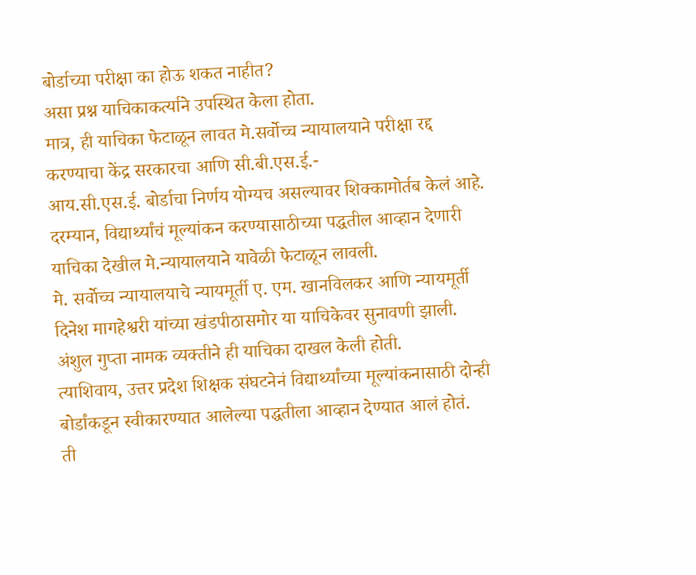बोर्डाच्या परीक्षा का होऊ शकत नाहीत?
असा प्रश्न याचिकाकर्त्याने उपस्थित केला होता.
मात्र, ही याचिका फेटाळून लावत मे.सर्वोच्च न्यायालयाने परीक्षा रद्द करण्याचा केंद्र सरकारचा आणि सी.बी.एस.ई.-
आय.सी.एस.ई. बोर्डाचा निर्णय योग्यच असल्यावर शिक्कामोर्तब केलं आहे.
दरम्यान, विद्यार्थ्यांचं मूल्यांकन करण्यासाठीच्या पद्धतील आव्हान देणारी याचिका देखील मे.न्यायालयाने यावेळी फेटाळून लावली.
मे. सर्वोच्च न्यायालयाचे न्यायमूर्ती ए. एम. खानविलकर आणि न्यायमूर्ती दिनेश मागहेश्वरी यांच्या खंडपीठासमोर या याचिकेवर सुनावणी झाली.
अंशुल गुप्ता नामक व्यक्तीने ही याचिका दाखल केली होती.
त्याशिवाय, उत्तर प्रदेश शिक्षक संघटनेनं विद्यार्थ्यांच्या मूल्यांकनासाठी दोन्ही बोर्डांकडून स्वीकारण्यात आलेल्या पद्धतीला आव्हान देण्यात आलं होतं.
ती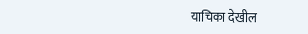याचिका देखील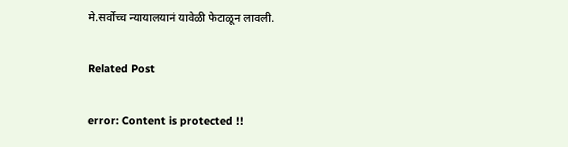मे.सर्वोच्च न्यायालयानं यावेळी फेटाळून लावली.

Related Post

error: Content is protected !!